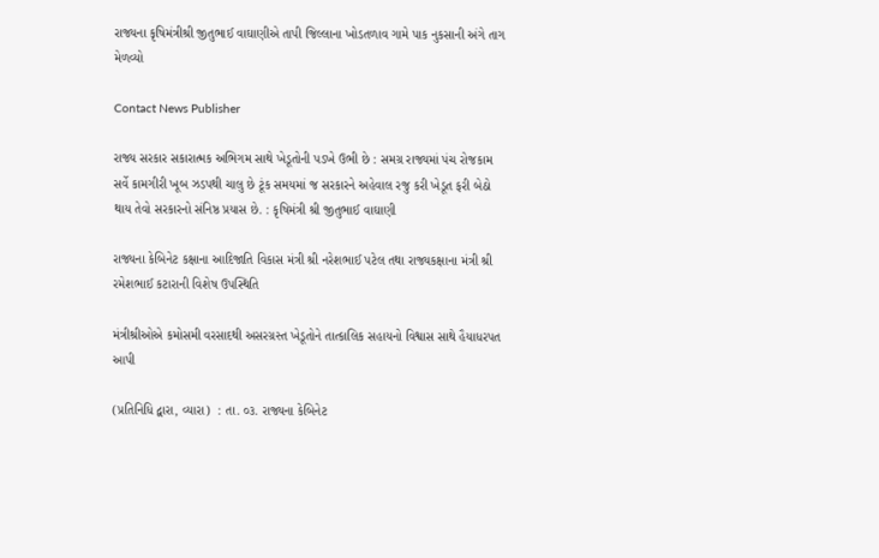રાજ્યના કૃષિમંત્રીશ્રી જીતુભાઈ વાઘાણીએ તાપી જિલ્લાના ખોડતળાવ ગામે પાક નુકસાની અંગે તાગ મેળવ્યો

Contact News Publisher

રાજ્ય સરકાર સકારાત્મક અભિગમ સાથે ખેડૂતોની પડખે ઉભી છે : સમગ્ર રાજ્યમાં પંચ રોજકામ સર્વે કામગીરી ખૂબ ઝડપથી ચાલુ છે ટૂંક સમયમાં જ સરકારને અહેવાલ રજુ કરી ખેડૂત ફરી બેઠો થાય તેવો સરકારનો સંનિષ્ઠ પ્રયાસ છે. : કૃષિમંત્રી શ્રી જીતુભાઈ વાઘાણી

રાજ્યના કેબિનેટ કક્ષાના આદિજાતિ વિકાસ મંત્રી શ્રી નરેશભાઈ પટેલ તથા રાજ્યકક્ષાના મંત્રી શ્રી રમેશભાઈ કટારાની વિશેષ ઉપસ્થિતિ

મંત્રીશ્રીઓએ કમોસમી વરસાદથી અસરગ્રસ્ત ખેડૂતોને તાત્કાલિક સહાયનો વિશ્વાસ સાથે હૈયાધરપત આપી

(પ્રતિનિધિ દ્વારા, વ્યારા)  : તા. ૦૩. રાજ્યના કેબિનેટ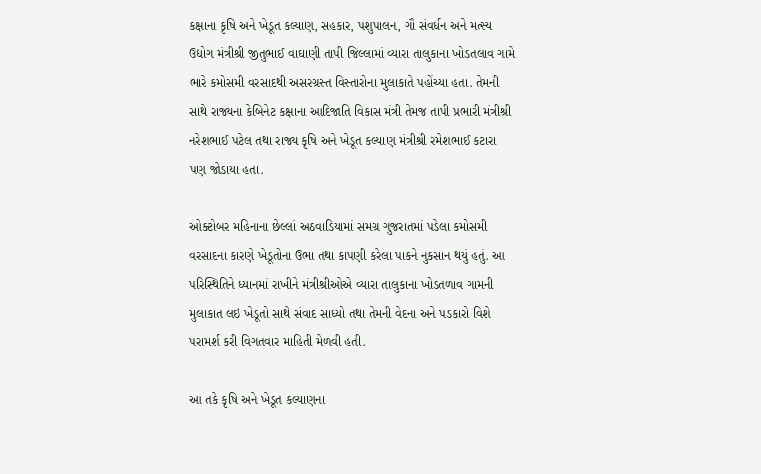કક્ષાના કૃષિ અને ખેડૂત કલ્યાણ, સહકાર, પશુપાલન, ગૌ સંવર્ધન અને મત્સ્ય ઉદ્યોગ મંત્રીશ્રી જીતુભાઈ વાઘાણી તાપી જિલ્લામાં વ્યારા તાલુકાના ખોડતલાવ ગામે ભારે કમોસમી વરસાદથી અસરગ્રસ્ત વિસ્તારોના મુલાકાતે પહોંચ્યા હતા. તેમની સાથે રાજ્યના કેબિનેટ કક્ષાના આદિજાતિ વિકાસ મંત્રી તેમજ તાપી પ્રભારી મંત્રીશ્રી નરેશભાઈ પટેલ તથા રાજ્ય કૃષિ અને ખેડૂત કલ્યાણ મંત્રીશ્રી રમેશભાઈ કટારા પણ જોડાયા હતા.

ઓક્ટોબર મહિનાના છેલ્લાં અઠવાડિયામાં સમગ્ર ગુજરાતમાં પડેલા કમોસમી વરસાદના કારણે ખેડૂતોના ઉભા તથા કાપણી કરેલા પાકને નુકસાન થયું હતું. આ પરિસ્થિતિને ધ્યાનમાં રાખીને મંત્રીશ્રીઓએ વ્યારા તાલુકાના ખોડતળાવ ગામની મુલાકાત લઇ ખેડૂતો સાથે સંવાદ સાધ્યો તથા તેમની વેદના અને પડકારો વિશે પરામર્શ કરી વિગતવાર માહિતી મેળવી હતી.

આ તકે કૃષિ અને ખેડૂત કલ્યાણના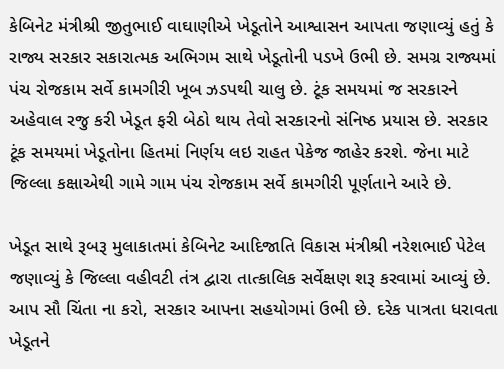કેબિનેટ મંત્રીશ્રી જીતુભાઈ વાઘાણીએ ખેડૂતોને આશ્વાસન આપતા જણાવ્યું હતું કે રાજ્ય સરકાર સકારાત્મક અભિગમ સાથે ખેડૂતોની પડખે ઉભી છે. સમગ્ર રાજ્યમાં પંચ રોજકામ સર્વે કામગીરી ખૂબ ઝડપથી ચાલુ છે. ટૂંક સમયમાં જ સરકારને અહેવાલ રજુ કરી ખેડૂત ફરી બેઠો થાય તેવો સરકારનો સંનિષ્ઠ પ્રયાસ છે. સરકાર ટૂંક સમયમાં ખેડૂતોના હિતમાં નિર્ણય લઇ રાહત પેકેજ જાહેર કરશે. જેના માટે જિલ્લા કક્ષાએથી ગામે ગામ પંચ રોજકામ સર્વે કામગીરી પૂર્ણતાને આરે છે.

ખેડૂત સાથે રૂબરૂ મુલાકાતમાં કેબિનેટ આદિજાતિ વિકાસ મંત્રીશ્રી નરેશભાઈ પેટેલ જણાવ્યું કે જિલ્લા વહીવટી તંત્ર દ્વારા તાત્કાલિક સર્વેક્ષણ શરૂ કરવામાં આવ્યું છે. આપ સૌ ચિંતા ના કરો, સરકાર આપના સહયોગમાં ઉભી છે. દરેક પાત્રતા ધરાવતા ખેડૂતને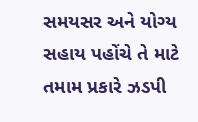સમયસર અને યોગ્ય સહાય પહોંચે તે માટે તમામ પ્રકારે ઝડપી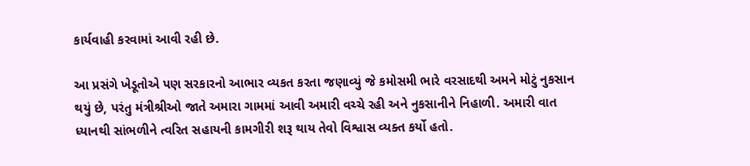કાર્યવાહી કરવામાં આવી રહી છે.

આ પ્રસંગે ખેડૂતોએ પણ સરકારનો આભાર વ્યકત કરતા જણાવ્યું જે કમોસમી ભારે વરસાદથી અમને મોટું નુકસાન થયું છે, પરંતુ મંત્રીશ્રીઓ જાતે અમારા ગામમાં આવી અમારી વચ્ચે રહી અને નુકસાનીને નિહાળી. અમારી વાત ધ્યાનથી સાંભળીને ત્વરિત સહાયની કામગીરી શરૂ થાય તેવો વિશ્વાસ વ્યક્ત કર્યો હતો.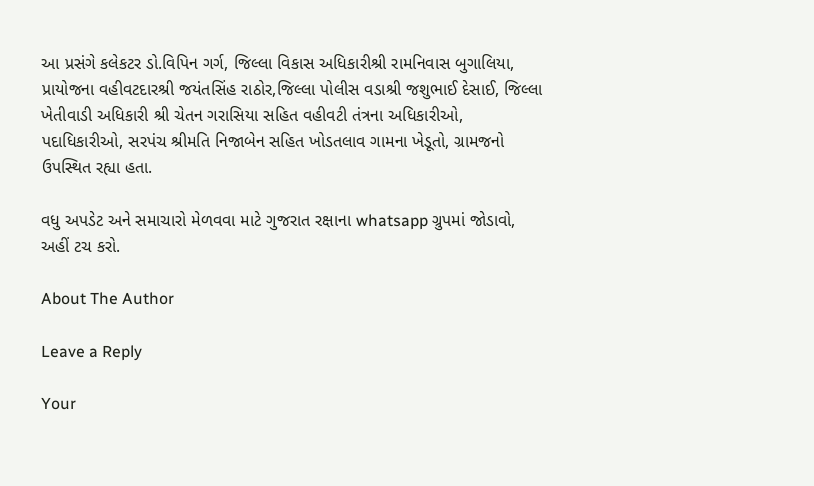આ પ્રસંગે કલેકટર ડો.વિપિન ગર્ગ, જિલ્લા વિકાસ અધિકારીશ્રી રામનિવાસ બુગાલિયા, પ્રાયોજના વહીવટદારશ્રી જયંતસિંહ રાઠોર,જિલ્લા પોલીસ વડાશ્રી જશુભાઈ દેસાઈ, જિલ્લા ખેતીવાડી અધિકારી શ્રી ચેતન ગરાસિયા સહિત વહીવટી તંત્રના અધિકારીઓ, પદાધિકારીઓ, સરપંચ શ્રીમતિ નિજાબેન સહિત ખોડતલાવ ગામના ખેડૂતો, ગ્રામજનો ઉપસ્થિત રહ્યા હતા.

વધુ અપડેટ અને સમાચારો મેળવવા માટે ગુજરાત રક્ષાના whatsapp ગ્રુપમાં જોડાવો, અહીં ટચ કરો.

About The Author

Leave a Reply

Your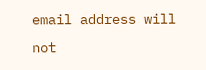email address will not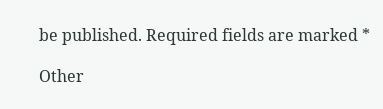be published. Required fields are marked *

Other